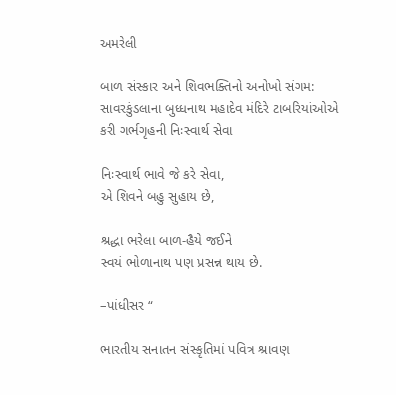અમરેલી

બાળ સંસ્કાર અને શિવભક્તિનો અનોખો સંગમ: સાવરકુંડલાના બુધ્ધનાથ મહાદેવ મંદિરે ટાબરિયાંઓએ કરી ગર્ભગૃહની નિઃસ્વાર્થ સેવા

નિઃસ્વાર્થ ભાવે જે કરે સેવા,                            એ શિવને બહુ સુહાય છે,

શ્રદ્ધા ભરેલા બાળ-હૈયે જઈને                        સ્વયં ભોળાનાથ પણ પ્રસન્ન થાય છે.

–પાંધીસર “

ભારતીય સનાતન સંસ્કૃતિમાં પવિત્ર શ્રાવણ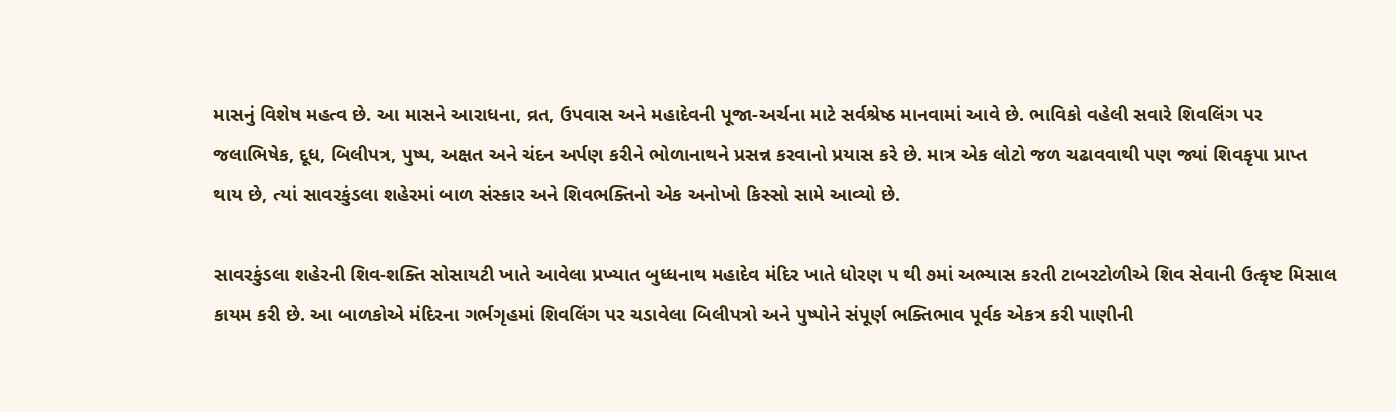માસનું વિશેષ મહત્વ છે. આ માસને આરાધના, વ્રત, ઉપવાસ અને મહાદેવની પૂજા-અર્ચના માટે સર્વશ્રેષ્ઠ માનવામાં આવે છે. ભાવિકો વહેલી સવારે શિવલિંગ પર જલાભિષેક, દૂધ, બિલીપત્ર, પુષ્પ, અક્ષત અને ચંદન અર્પણ કરીને ભોળાનાથને પ્રસન્ન કરવાનો પ્રયાસ કરે છે. માત્ર એક લોટો જળ ચઢાવવાથી પણ જ્યાં શિવકૃપા પ્રાપ્ત થાય છે, ત્યાં સાવરકુંડલા શહેરમાં બાળ સંસ્કાર અને શિવભક્તિનો એક અનોખો કિસ્સો સામે આવ્યો છે.

સાવરકુંડલા શહેરની શિવ-શક્તિ સોસાયટી ખાતે આવેલા પ્રખ્યાત બુધ્ધનાથ મહાદેવ મંદિર ખાતે ધોરણ ૫ થી ૭માં અભ્યાસ કરતી ટાબરટોળીએ શિવ સેવાની ઉત્કૃષ્ટ મિસાલ કાયમ કરી છે. આ બાળકોએ મંદિરના ગર્ભગૃહમાં શિવલિંગ પર ચડાવેલા બિલીપત્રો અને પુષ્પોને સંપૂર્ણ ભક્તિભાવ પૂર્વક એકત્ર કરી પાણીની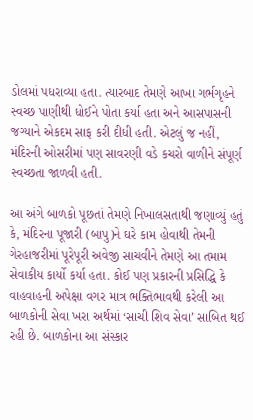ડોલમાં પધરાવ્યા હતા. ત્યારબાદ તેમણે આખા ગર્ભગૃહને સ્વચ્છ પાણીથી ધોઈને પોતા કર્યા હતા અને આસપાસની જગ્યાને એકદમ સાફ કરી દીધી હતી. એટલું જ નહીં, મંદિરની ઓસરીમાં પણ સાવરણી વડે કચરો વાળીને સંપૂર્ણ સ્વચ્છતા જાળવી હતી.

આ અંગે બાળકો પૂછતાં તેમણે નિખાલસતાથી જણાવ્યું હતું કે, મંદિરના પૂજારી (બાપુ)ને ઘરે કામ હોવાથી તેમની ગેરહાજરીમાં પૂરેપૂરી અવેજી સાચવીને તેમણે આ તમામ સેવાકીય કાર્યો કર્યા હતા. કોઈ પણ પ્રકારની પ્રસિદ્ધિ કે વાહવાહની અપેક્ષા વગર માત્ર ભક્તિભાવથી કરેલી આ બાળકોની સેવા ખરા અર્થમાં ‘સાચી શિવ સેવા’ સાબિત થઈ રહી છે. બાળકોના આ સંસ્કાર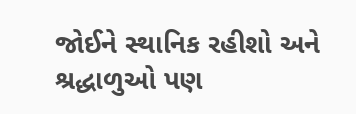જોઈને સ્થાનિક રહીશો અને શ્રદ્ધાળુઓ પણ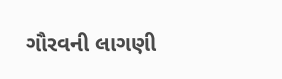ગૌરવની લાગણી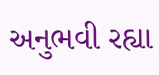અનુભવી રહ્યા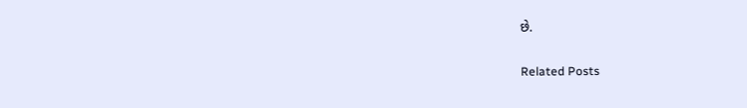છે.

Related Posts